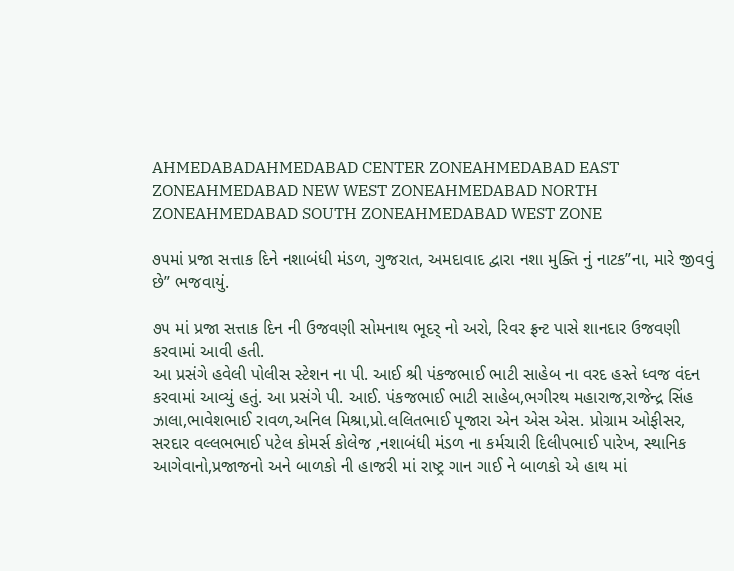AHMEDABADAHMEDABAD CENTER ZONEAHMEDABAD EAST ZONEAHMEDABAD NEW WEST ZONEAHMEDABAD NORTH ZONEAHMEDABAD SOUTH ZONEAHMEDABAD WEST ZONE

૭૫માં પ્રજા સત્તાક દિને નશાબંધી મંડળ, ગુજરાત, અમદાવાદ દ્વારા નશા મુક્તિ નું નાટક”ના, મારે જીવવું છે” ભજવાયું.

૭૫ માં પ્રજા સત્તાક દિન ની ઉજવણી સોમનાથ ભૂદર્ નો અરો, રિવર ફ્રન્ટ પાસે શાનદાર ઉજવણી કરવામાં આવી હતી.
આ પ્રસંગે હવેલી પોલીસ સ્ટેશન ના પી. આઈ શ્રી પંકજભાઈ ભાટી સાહેબ ના વરદ હસ્તે ધ્વજ વંદન કરવામાં આવ્યું હતું. આ પ્રસંગે પી. આઈ. પંકજભાઈ ભાટી સાહેબ,ભગીરથ મહારાજ,રાજેન્દ્ર સિંહ ઝાલા,ભાવેશભાઈ રાવળ,અનિલ મિશ્રા,પ્રો.લલિતભાઈ પૂજારા એન એસ એસ. પ્રોગ્રામ ઓફીસર, સરદાર વલ્લભભાઈ પટેલ કોમર્સ કોલેજ ,નશાબંધી મંડળ ના કર્મચારી દિલીપભાઈ પારેખ, સ્થાનિક આગેવાનો,પ્રજાજનો અને બાળકો ની હાજરી માં રાષ્ટ્ર ગાન ગાઈ ને બાળકો એ હાથ માં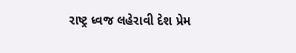રાષ્ટ્ર ધ્વજ લહેરાવી દેશ પ્રેમ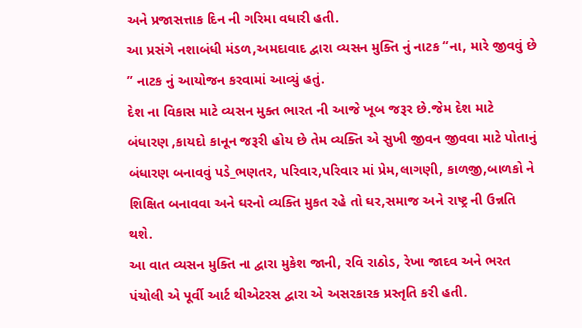અને પ્રજાસત્તાક દિન ની ગરિમા વધારી હતી.
આ પ્રસંગે નશાબંધી મંડળ,અમદાવાદ દ્વારા વ્યસન મુક્તિ નું નાટક “ના, મારે જીવવું છે ” નાટક નું આયોજન કરવામાં આવ્યું હતું.
દેશ ના વિકાસ માટે વ્યસન મુક્ત ભારત ની આજે ખૂબ જરૂર છે.જેમ દેશ માટે બંધારણ ,કાયદો કાનૂન જરૂરી હોય છે તેમ વ્યક્તિ એ સુખી જીવન જીવવા માટે પોતાનું બંધારણ બનાવવું પડે_ભણતર, પરિવાર,પરિવાર માં પ્રેમ,લાગણી, કાળજી,બાળકો ને શિક્ષિત બનાવવા અને ઘરનો વ્યક્તિ મુકત રહે તો ઘર,સમાજ અને રાષ્ટ્ર ની ઉન્નતિ થશે.
આ વાત વ્યસન મુક્તિ ના દ્વારા મુકેશ જાની, રવિ રાઠોડ, રેખા જાદવ અને ભરત પંચોલી એ પૂર્વી આર્ટ થીએટરસ દ્વારા એ અસરકારક પ્રસ્તૃતિ કરી હતી.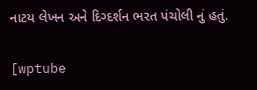નાટય લેખન અને દિગ્દર્શન ભરત પંચોલી નું હતું.

[wptube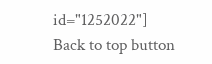id="1252022"]
Back to top button